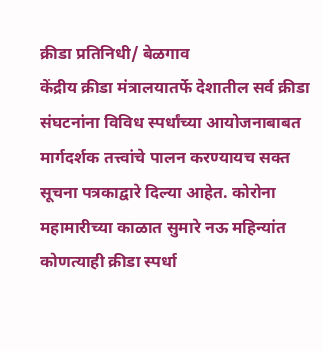क्रीडा प्रतिनिधी/ बेळगाव
केंद्रीय क्रीडा मंत्रालयातर्फे देशातील सर्व क्रीडा संघटनांना विविध स्पर्धांच्या आयोजनाबाबत मार्गदर्शक तत्त्वांचे पालन करण्यायच सक्त सूचना पत्रकाद्वारे दिल्या आहेत. कोरोना महामारीच्या काळात सुमारे नऊ महिन्यांत कोणत्याही क्रीडा स्पर्धा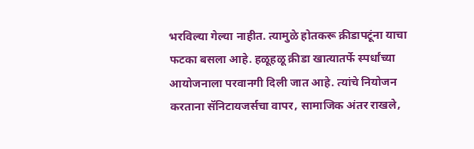भरविल्या गेल्या नाहीत. त्यामुळे होतकरू क्रीडापटूंना याचा फटका बसला आहे. हळूहळू क्रीडा खात्यातर्फे स्पर्धांच्या आयोजनाला परवानगी दिली जात आहे. त्यांचे नियोजन करताना सॅनिटायजर्सचा वापर, सामाजिक अंतर राखले,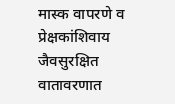मास्क वापरणे व प्रेक्षकांशिवाय जैवसुरक्षित वातावरणात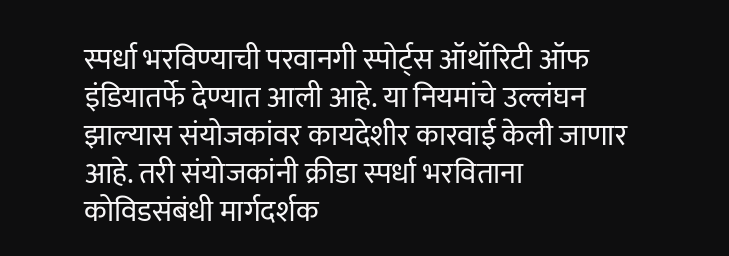स्पर्धा भरविण्याची परवानगी स्पोर्ट्स ऑथॉरिटी ऑफ इंडियातर्फे देण्यात आली आहे. या नियमांचे उल्लंघन झाल्यास संयोजकांवर कायदेशीर कारवाई केली जाणार आहे. तरी संयोजकांनी क्रीडा स्पर्धा भरविताना कोविडसंबंधी मार्गदर्शक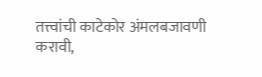तत्त्वांची काटेकोर अंमलबजावणी करावी,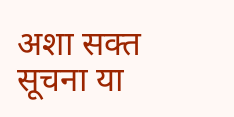अशा सक्त सूचना या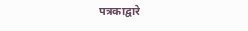पत्रकाद्वारे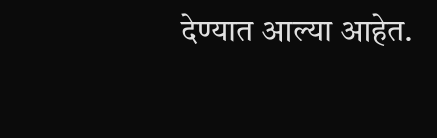देण्यात आल्या आहेत.